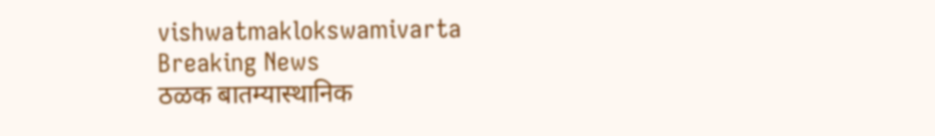vishwatmaklokswamivarta
Breaking News
ठळक बातम्यास्थानिक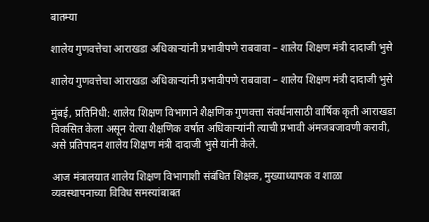बातम्या

शालेय गुणवत्तेचा आराखडा अधिकाऱ्यांनी प्रभावीपणे राबवावा – शालेय शिक्षण मंत्री दादाजी भुसे

शालेय गुणवत्तेचा आराखडा अधिकाऱ्यांनी प्रभावीपणे राबवावा – शालेय शिक्षण मंत्री दादाजी भुसे

मुंबई, प्रतिनिधी: शालेय शिक्षण विभागाने शैक्षणिक गुणवत्ता संवर्धनासाठी वार्षिक कृती आराखडा विकसित केला असून येत्या शैक्षणिक वर्षात अधिकाऱ्यांनी त्याची प्रभावी अंमजबजावणी करावी, असे प्रतिपादन शालेय शिक्षण मंत्री दादाजी भुसे यांनी केले.

आज मंत्रालयात शालेय शिक्षण विभागाशी संबंधित शिक्षक, मुख्याध्यापक व शाळा व्यवस्थापनाच्या विविध समस्यांबाबत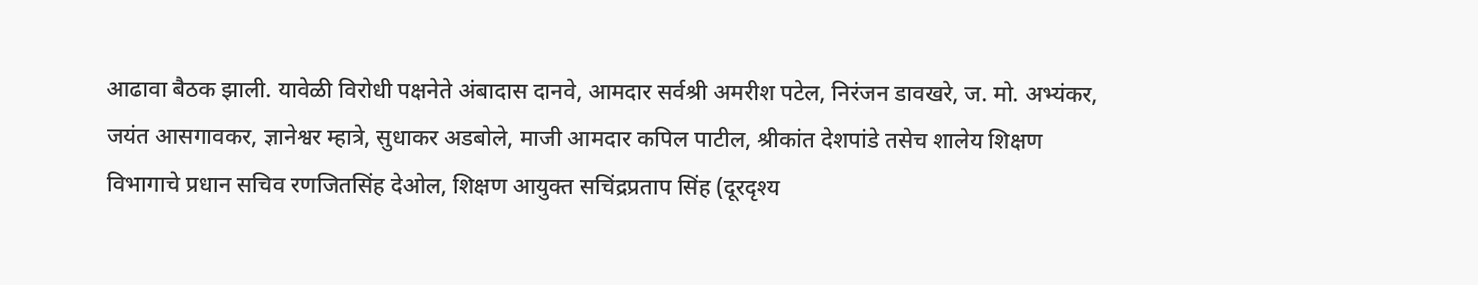आढावा बैठक झाली. यावेळी विरोधी पक्षनेते अंबादास दानवे, आमदार सर्वश्री अमरीश पटेल, निरंजन डावखरे, ज. मो. अभ्यंकर, जयंत आसगावकर, ज्ञानेश्वर म्हात्रे, सुधाकर अडबोले, माजी आमदार कपिल पाटील, श्रीकांत देशपांडे तसेच शालेय शिक्षण विभागाचे प्रधान सचिव रणजितसिंह देओल, शिक्षण आयुक्त सचिंद्रप्रताप सिंह (दूरदृश्य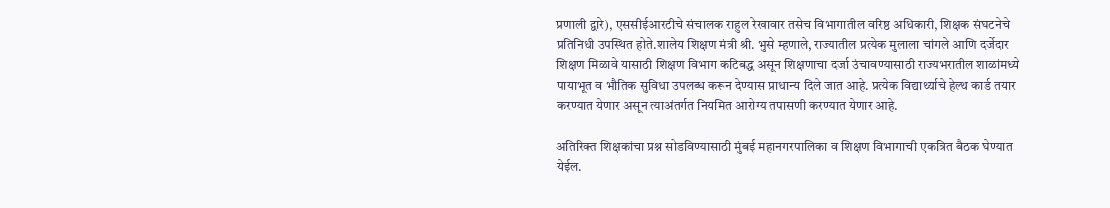प्रणाली द्वारे), एससीईआरटीचे संचालक राहुल रेखावार तसेच विभागातील वरिष्ठ अधिकारी, शिक्षक संघटनेचे प्रतिनिधी उपस्थित होते.शालेय शिक्षण मंत्री श्री. भुसे म्हणाले, राज्यातील प्रत्येक मुलाला चांगले आणि दर्जेदार शिक्षण मिळावे यासाठी शिक्षण विभाग कटिबद्ध असून शिक्षणाचा दर्जा उंचावण्यासाठी राज्यभरातील शाळांमध्ये पायाभूत व भौतिक सुविधा उपलब्ध करून देण्यास प्राधान्य दिले जात आहे. प्रत्येक विद्यार्थ्याचे हेल्थ कार्ड तयार करण्यात येणार असून त्याअंतर्गत नियमित आरोग्य तपासणी करण्यात येणार आहे.

अतिरिक्त शिक्षकांचा प्रश्न सोडविण्यासाठी मुंबई महानगरपालिका व शिक्षण विभागाची एकत्रित बैठक घेण्यात येईल.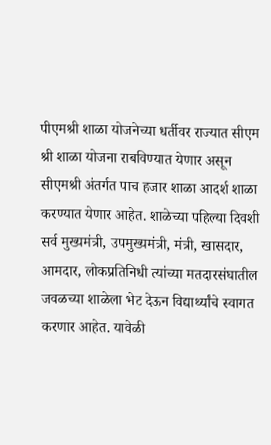पीएमश्री शाळा योजनेच्या धर्तीवर राज्यात सीएम श्री शाळा योजना राबविण्यात येणार असून सीएमश्री अंतर्गत पाच हजार शाळा आदर्श शाळा करण्यात येणार आहेत. शाळेच्या पहिल्या दिवशी सर्व मुख्यमंत्री, उपमुख्यमंत्री, मंत्री, खासदार, आमदार, लोकप्रतिनिधी त्यांच्या मतदारसंघातील जवळच्या शाळेला भेट देऊन विद्यार्थ्यांचे स्वागत करणार आहेत. यावेळी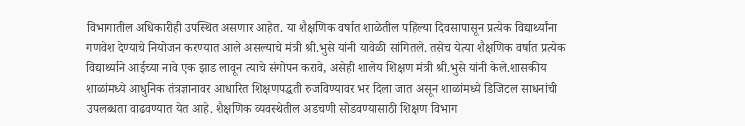विभागातील अधिकारीही उपस्थित असणार आहेत. या शैक्षणिक वर्षात शाळेतील पहिल्या दिवसापासून प्रत्येक विद्यार्थ्यांना गणवेश देण्याचे नियोजन करण्यात आले असल्याचे मंत्री श्री.भुसे यांनी यावेळी सांगितले. तसेच येत्या शैक्षणिक वर्षात प्रत्येक विद्यार्थ्याने आईच्या नावे एक झाड लावून त्याचे संगोपन करावे, असेही शालेय शिक्षण मंत्री श्री.भुसे यांनी केले.शासकीय शाळांमध्ये आधुनिक तंत्रज्ञानावर आधारित शिक्षणपद्धती रुजविण्यावर भर दिला जात असून शाळांमध्ये डिजिटल साधनांची उपलब्धता वाढवण्यात येत आहे. शैक्षणिक व्यवस्थेतील अडचणी सोडवण्यासाठी शिक्षण विभाग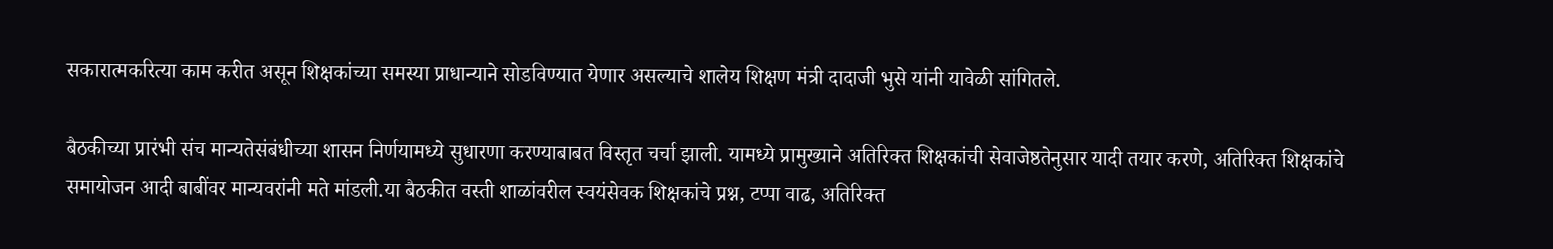सकारात्मकरित्या काम करीत असून शिक्षकांच्या समस्या प्राधान्याने सोडविण्यात येणार असल्याचे शालेय शिक्षण मंत्री दादाजी भुसे यांनी यावेळी सांगितले.

बैठकीच्या प्रारंभी संच मान्यतेसंबंधीच्या शासन निर्णयामध्ये सुधारणा करण्याबाबत विस्तृत चर्चा झाली. यामध्ये प्रामुख्याने अतिरिक्त शिक्षकांची सेवाजेष्ठतेनुसार यादी तयार करणे, अतिरिक्त शिक्षकांचे समायोजन आदी बाबींवर मान्यवरांनी मते मांडली.या बैठकीत वस्ती शाळांवरील स्वयंसेवक शिक्षकांचे प्रश्न, टप्पा वाढ, अतिरिक्त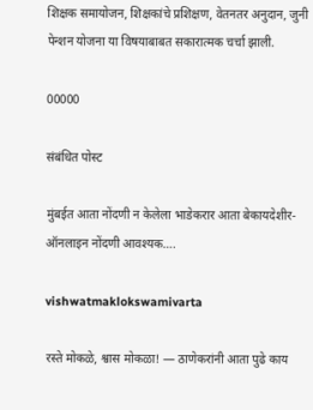शिक्षक समायोजन, शिक्षकांचे प्रशिक्षण, वेतनतर अनुदान, जुनी पेन्शन योजना या विषयाबाबत सकारात्मक चर्चा झाली.

00000

संबंधित पोस्ट

मुंबईत आता नोंदणी न केलेला भाडेकरार आता बेकायदेशीर-ऑनलाइन नोंदणी आवश्यक….

vishwatmaklokswamivarta

रस्ते मोकळे, श्वास मोकळा! — ठाणेकरांनी आता पुढे काय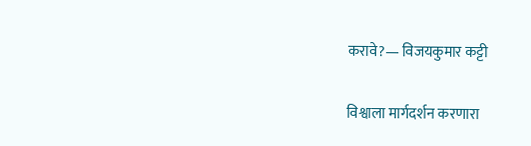करावे?— विजयकुमार कट्टी

विश्वाला मार्गदर्शन करणारा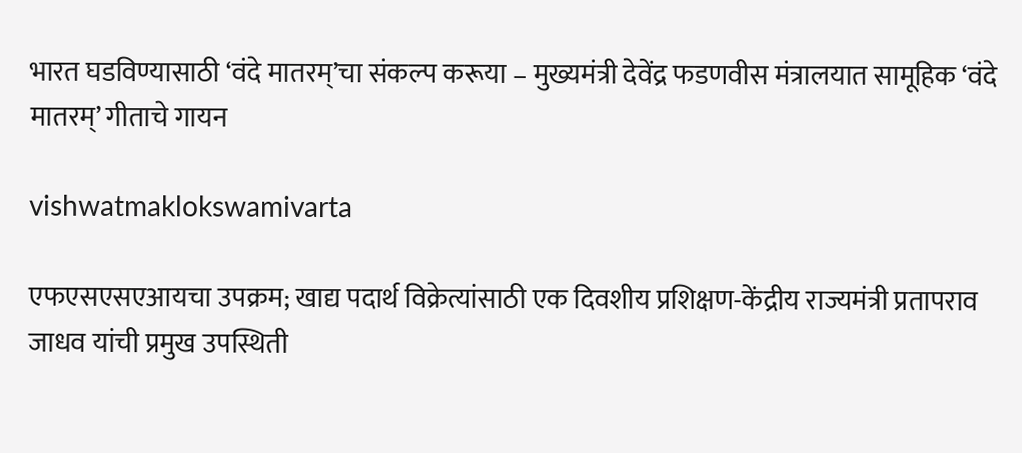भारत घडविण्यासाठी ‘वंदे मातरम्’चा संकल्प करूया – मुख्यमंत्री देवेंद्र फडणवीस मंत्रालयात सामूहिक ‘वंदे मातरम्’ गीताचे गायन

vishwatmaklokswamivarta

एफएसएसएआयचा उपक्रम; खाद्य पदार्थ विक्रेत्यांसाठी एक दिवशीय प्रशिक्षण-केंद्रीय राज्यमंत्री प्रतापराव जाधव यांची प्रमुख उपस्थिती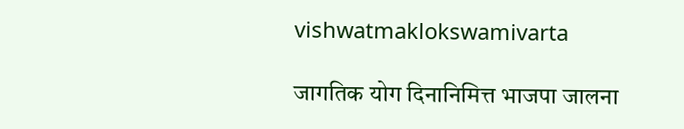vishwatmaklokswamivarta

जागतिक योग दिनानिमित्त भाजपा जालना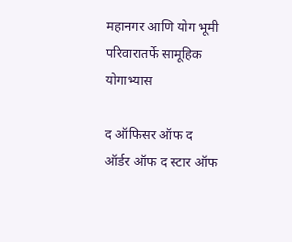महानगर आणि योग भूमी परिवारातर्फे सामूहिक योगाभ्यास

द ऑफिसर ऑफ द ऑर्डर ऑफ द स्टार ऑफ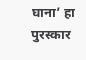घाना’ हा पुरस्कार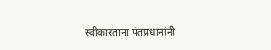स्वीकारताना पंतप्रधानांनी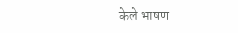केले भाषण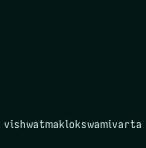vishwatmaklokswamivarta